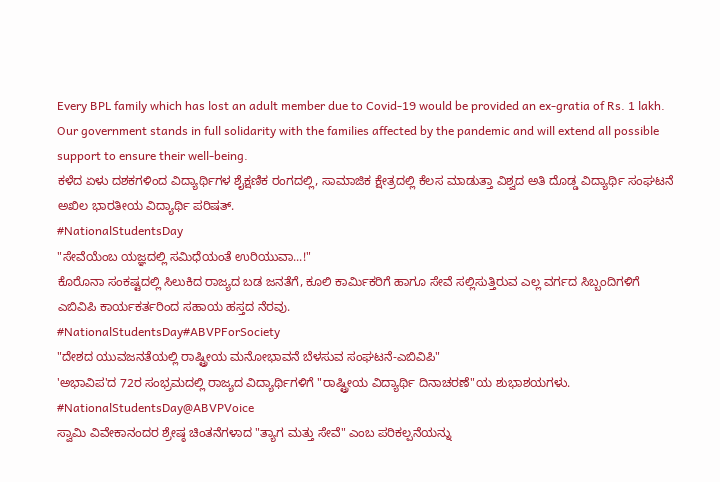Every BPL family which has lost an adult member due to Covid-19 would be provided an ex-gratia of Rs. 1 lakh. Our government stands in full solidarity with the families affected by the pandemic and will extend all possible support to ensure their well-being.
ಕಳೆದ ಏಳು ದಶಕಗಳಿಂದ ವಿದ್ಯಾರ್ಥಿಗಳ ಶೈಕ್ಷಣಿಕ ರಂಗದಲ್ಲಿ, ಸಾಮಾಜಿಕ ಕ್ಷೇತ್ರದಲ್ಲಿ ಕೆಲಸ ಮಾಡುತ್ತಾ ವಿಶ್ವದ ಅತಿ ದೊಡ್ಡ ವಿದ್ಯಾರ್ಥಿ ಸಂಘಟನೆ ಅಖಿಲ ಭಾರತೀಯ ವಿದ್ಯಾರ್ಥಿ ಪರಿಷತ್.
#NationalStudentsDay
"ಸೇವೆಯೆಂಬ ಯಜ್ಞದಲ್ಲಿ ಸಮಿಧೆಯಂತೆ ಉರಿಯುವಾ...!"
ಕೊರೊನಾ ಸಂಕಷ್ಟದಲ್ಲಿ ಸಿಲುಕಿದ ರಾಜ್ಯದ ಬಡ ಜನತೆಗೆ, ಕೂಲಿ ಕಾರ್ಮಿಕರಿಗೆ ಹಾಗೂ ಸೇವೆ ಸಲ್ಲಿಸುತ್ತಿರುವ ಎಲ್ಲ ವರ್ಗದ ಸಿಬ್ಬಂದಿಗಳಿಗೆ ಎಬಿವಿಪಿ ಕಾರ್ಯಕರ್ತರಿಂದ ಸಹಾಯ ಹಸ್ತದ ನೆರವು.
#NationalStudentsDay#ABVPForSociety
"ದೇಶದ ಯುವಜನತೆಯಲ್ಲಿ ರಾಷ್ಟ್ರೀಯ ಮನೋಭಾವನೆ ಬೆಳಸುವ ಸಂಘಟನೆ-ಎಬಿವಿಪಿ"
'ಅಭಾವಿಪ'ದ 72ರ ಸಂಭ್ರಮದಲ್ಲಿ ರಾಜ್ಯದ ವಿದ್ಯಾರ್ಥಿಗಳಿಗೆ "ರಾಷ್ಟ್ರೀಯ ವಿದ್ಯಾರ್ಥಿ ದಿನಾಚರಣೆ"ಯ ಶುಭಾಶಯಗಳು.
#NationalStudentsDay@ABVPVoice
ಸ್ವಾಮಿ ವಿವೇಕಾನಂದರ ಶ್ರೇಷ್ಠ ಚಿಂತನೆಗಳಾದ "ತ್ಯಾಗ ಮತ್ತು ಸೇವೆ" ಎಂಬ ಪರಿಕಲ್ಪನೆಯನ್ನು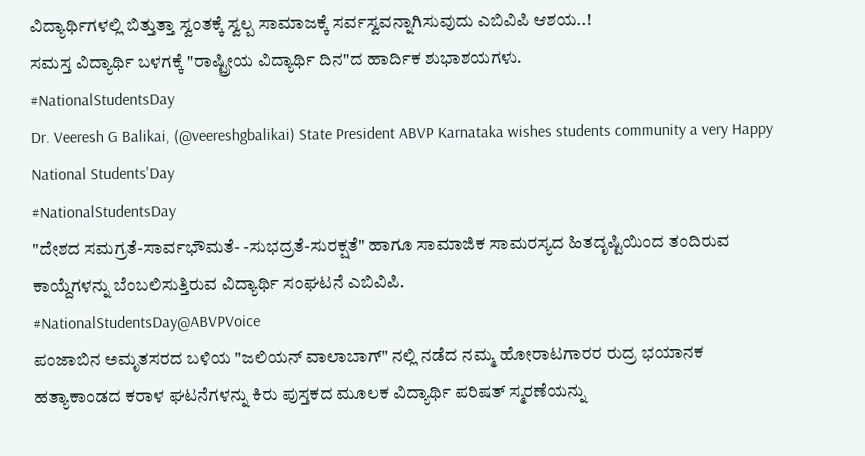ವಿದ್ಯಾರ್ಥಿಗಳಲ್ಲಿ ಬಿತ್ತುತ್ತಾ ಸ್ವಂತಕ್ಕೆ ಸ್ವಲ್ಪ ಸಾಮಾಜಕ್ಕೆ ಸರ್ವಸ್ವವನ್ನಾಗಿಸುವುದು ಎಬಿವಿಪಿ ಆಶಯ..!
ಸಮಸ್ತ ವಿದ್ಯಾರ್ಥಿ ಬಳಗಕ್ಕೆ "ರಾಷ್ಟ್ರೀಯ ವಿದ್ಯಾರ್ಥಿ ದಿನ"ದ ಹಾರ್ದಿಕ ಶುಭಾಶಯಗಳು.
#NationalStudentsDay
Dr. Veeresh G Balikai, (@veereshgbalikai) State President ABVP Karnataka wishes students community a very Happy National Students'Day
#NationalStudentsDay
"ದೇಶದ ಸಮಗ್ರತೆ-ಸಾರ್ವಭೌಮತೆ- -ಸುಭದ್ರತೆ-ಸುರಕ್ಷತೆ" ಹಾಗೂ ಸಾಮಾಜಿಕ ಸಾಮರಸ್ಯದ ಹಿತದೃಷ್ಟಿಯಿಂದ ತಂದಿರುವ ಕಾಯ್ದೆಗಳನ್ನು ಬೆಂಬಲಿಸುತ್ತಿರುವ ವಿದ್ಯಾರ್ಥಿ ಸಂಘಟನೆ ಎಬಿವಿಪಿ.
#NationalStudentsDay@ABVPVoice
ಪಂಜಾಬಿನ ಅಮೃತಸರದ ಬಳಿಯ "ಜಲಿಯನ್ ವಾಲಾಬಾಗ್" ನಲ್ಲಿ ನಡೆದ ನಮ್ಮ ಹೋರಾಟಗಾರರ ರುದ್ರ ಭಯಾನಕ ಹತ್ಯಾಕಾಂಡದ ಕರಾಳ ಘಟನೆಗಳನ್ನು ಕಿರು ಪುಸ್ತಕದ ಮೂಲಕ ವಿದ್ಯಾರ್ಥಿ ಪರಿಷತ್ ಸ್ಮರಣೆಯನ್ನು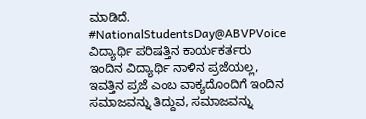ಮಾಡಿದೆ.
#NationalStudentsDay@ABVPVoice
ವಿದ್ಯಾರ್ಥಿ ಪರಿಷತ್ತಿನ ಕಾರ್ಯಕರ್ತರು ಇಂದಿನ ವಿದ್ಯಾರ್ಥಿ ನಾಳಿನ ಪ್ರಜೆಯಲ್ಲ, ಇವತ್ತಿನ ಪ್ರಜೆ ಎಂಬ ವಾಕ್ಯದೊಂದಿಗೆ ಇಂದಿನ ಸಮಾಜವನ್ನು ತಿದ್ದುವ, ಸಮಾಜವನ್ನು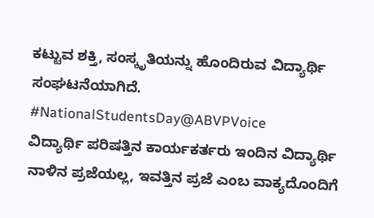ಕಟ್ಟುವ ಶಕ್ತಿ, ಸಂಸ್ಕೃತಿಯನ್ನು ಹೊಂದಿರುವ ವಿದ್ಯಾರ್ಥಿ ಸಂಘಟನೆಯಾಗಿದೆ.
#NationalStudentsDay@ABVPVoice
ವಿದ್ಯಾರ್ಥಿ ಪರಿಷತ್ತಿನ ಕಾರ್ಯಕರ್ತರು ಇಂದಿನ ವಿದ್ಯಾರ್ಥಿ ನಾಳಿನ ಪ್ರಜೆಯಲ್ಲ, ಇವತ್ತಿನ ಪ್ರಜೆ ಎಂಬ ವಾಕ್ಯದೊಂದಿಗೆ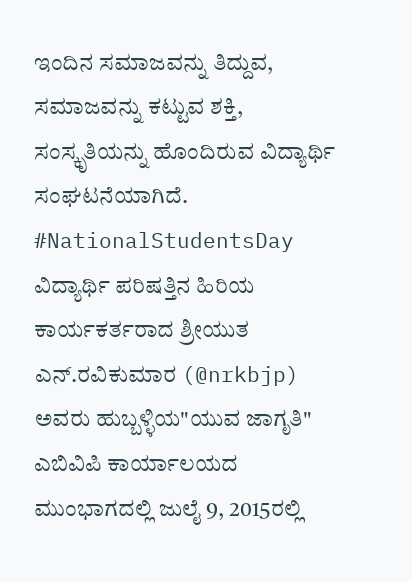ಇಂದಿನ ಸಮಾಜವನ್ನು ತಿದ್ದುವ, ಸಮಾಜವನ್ನು ಕಟ್ಟುವ ಶಕ್ತಿ, ಸಂಸ್ಕೃತಿಯನ್ನು ಹೊಂದಿರುವ ವಿದ್ಯಾರ್ಥಿ ಸಂಘಟನೆಯಾಗಿದೆ.
#NationalStudentsDay
ವಿದ್ಯಾರ್ಥಿ ಪರಿಷತ್ತಿನ ಹಿರಿಯ ಕಾರ್ಯಕರ್ತರಾದ ಶ್ರೀಯುತ ಎನ್.ರವಿಕುಮಾರ (@nrkbjp) ಅವರು ಹುಬ್ಬಳ್ಳಿಯ"ಯುವ ಜಾಗೃತಿ" ಎಬಿವಿಪಿ ಕಾರ್ಯಾಲಯದ ಮುಂಭಾಗದಲ್ಲಿ ಜುಲೈ 9, 2015ರಲ್ಲಿ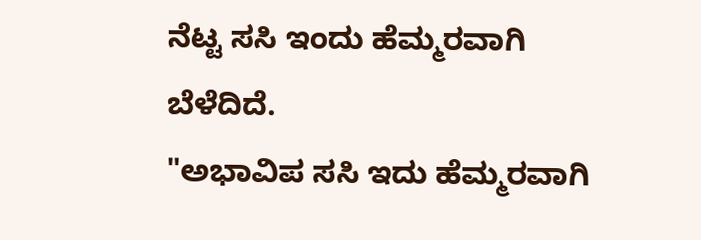ನೆಟ್ಟ ಸಸಿ ಇಂದು ಹೆಮ್ಮರವಾಗಿ ಬೆಳೆದಿದೆ.
"ಅಭಾವಿಪ ಸಸಿ ಇದು ಹೆಮ್ಮರವಾಗಿ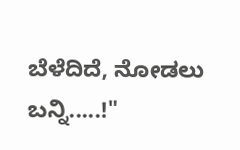ಬೆಳೆದಿದೆ, ನೋಡಲು ಬನ್ನಿ.....!"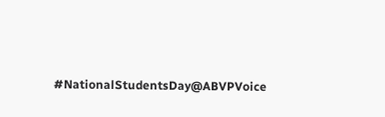#NationalStudentsDay@ABVPVoice